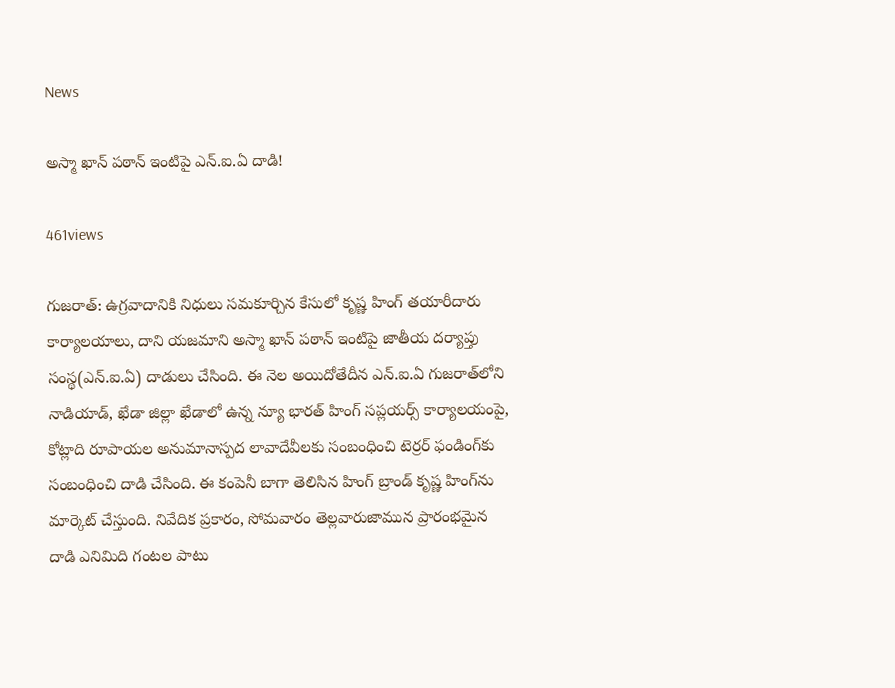News

అస్మా ఖాన్ పఠాన్ ఇంటిపై ఎన్‌.ఐ.ఏ దాడి!

461views

గుజరాత్: ఉగ్రవాదానికి నిధులు సమకూర్చిన కేసులో కృష్ణ హింగ్ తయారీదారు కార్యాలయాలు, దాని యజమాని అస్మా ఖాన్ పఠాన్ ఇంటిపై జాతీయ దర్యాప్తు సంస్థ‌(ఎన్.ఐ.ఏ) దాడులు చేసింది. ఈ నెల అయిదోతేదీన ఎన్.ఐ.ఏ గుజరాత్‌లోని నాడియాడ్, ఖేడా జిల్లా ఖేడాలో ఉన్న న్యూ భారత్ హింగ్ సప్లయర్స్ కార్యాలయంపై, కోట్లాది రూపాయల అనుమానాస్పద లావాదేవీలకు సంబంధించి టెర్రర్ ఫండింగ్‌కు సంబంధించి దాడి చేసింది. ఈ కంపెనీ బాగా తెలిసిన హింగ్ బ్రాండ్ కృష్ణ హింగ్‌ను మార్కెట్ చేస్తుంది. నివేదిక ప్రకారం, సోమవారం తెల్లవారుజామున ప్రారంభమైన దాడి ఎనిమిది గంటల పాటు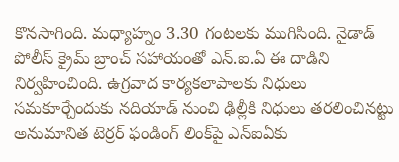కొనసాగింది. మధ్యాహ్నం 3.30 గంటలకు ముగిసింది. నైడాడ్ పోలీస్ క్రైమ్ బ్రాంచ్ సహాయంతో ఎన్.ఐ.ఏ ఈ దాడిని నిర్వహించింది. ఉగ్రవాద కార్యకలాపాలకు నిధులు సమకూర్చేందుకు నదియాడ్ నుంచి ఢిల్లీకి నిధులు తరలించినట్టు అనుమానిత టెర్రర్ ఫండింగ్ లింక్‌పై ఎన్‌ఐఏకు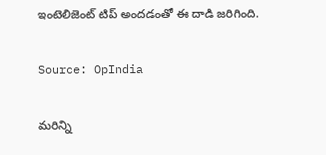ఇంటెలిజెంట్ టిప్ అందడంతో ఈ దాడి జరిగింది.

Source: OpIndia

మరిన్ని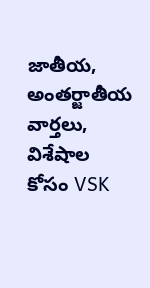జాతీయ, అంతర్జాతీయ వార్తలు, విశేషాల కోసం VSK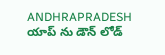ANDHRAPRADESH యాప్ ను డౌన్ లోడ్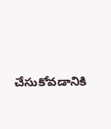చేసుకోవడానికి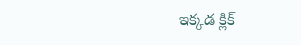ఇక్కడ క్లిక్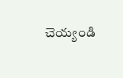చెయ్యండి